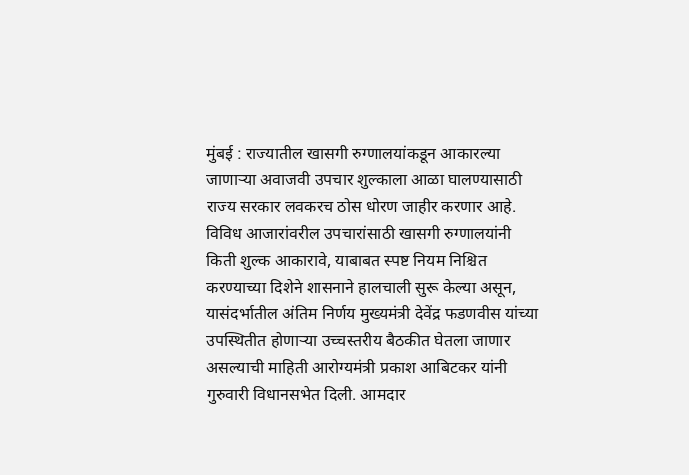मुंबई : राज्यातील खासगी रुग्णालयांकडून आकारल्या जाणाऱ्या अवाजवी उपचार शुल्काला आळा घालण्यासाठी राज्य सरकार लवकरच ठोस धोरण जाहीर करणार आहे. विविध आजारांवरील उपचारांसाठी खासगी रुग्णालयांनी किती शुल्क आकारावे, याबाबत स्पष्ट नियम निश्चित करण्याच्या दिशेने शासनाने हालचाली सुरू केल्या असून, यासंदर्भातील अंतिम निर्णय मुख्यमंत्री देवेंद्र फडणवीस यांच्या उपस्थितीत होणाऱ्या उच्चस्तरीय बैठकीत घेतला जाणार असल्याची माहिती आरोग्यमंत्री प्रकाश आबिटकर यांनी गुरुवारी विधानसभेत दिली. आमदार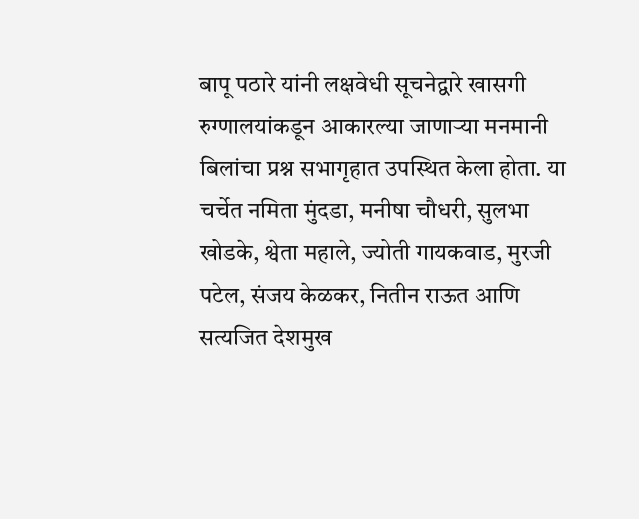बापू पठारे यांनी लक्षवेधी सूचनेद्वारे खासगी रुग्णालयांकडून आकारल्या जाणाऱ्या मनमानी बिलांचा प्रश्न सभागृहात उपस्थित केला होता. या चर्चेत नमिता मुंदडा, मनीषा चौधरी, सुलभा खोडके, श्वेता महाले, ज्योती गायकवाड, मुरजी पटेल, संजय केळकर, नितीन राऊत आणि सत्यजित देशमुख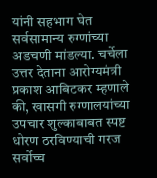यांनी सहभाग घेत सर्वसामान्य रुग्णांच्या अडचणी मांडल्या. चर्चेला उत्तर देताना आरोग्यमंत्री प्रकाश आबिटकर म्हणाले की, खासगी रुग्णालयांच्या उपचार शुल्काबाबत स्पष्ट धोरण ठरविण्याची गरज सर्वोच्च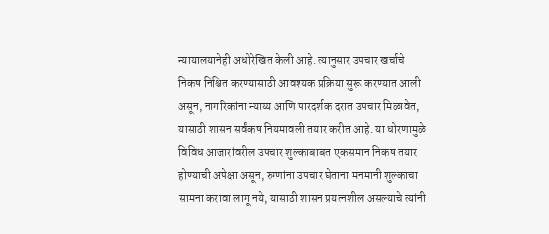न्यायालयानेही अधोरेखित केली आहे. त्यानुसार उपचार खर्चाचे निकष निश्चित करण्यासाठी आवश्यक प्रक्रिया सुरू करण्यात आली असून, नागरिकांना न्याय्य आणि पारदर्शक दरात उपचार मिळावेत, यासाठी शासन सर्वंकष नियमावली तयार करीत आहे. या धोरणामुळे विविध आजारांवरील उपचार शुल्काबाबत एकसमान निकष तयार होण्याची अपेक्षा असून, रुग्णांना उपचार घेताना मनमानी शुल्काचा सामना करावा लागू नये, यासाठी शासन प्रयत्नशील असल्याचे त्यांनी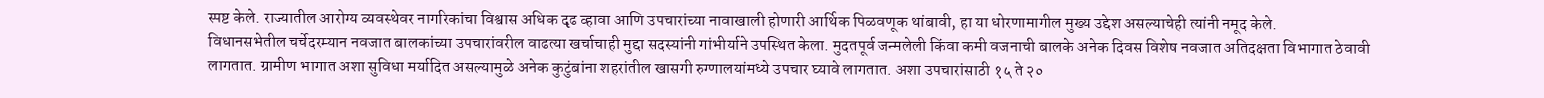स्पष्ट केले. राज्यातील आरोग्य व्यवस्थेवर नागरिकांचा विश्वास अधिक दृढ व्हावा आणि उपचारांच्या नावाखाली होणारी आर्थिक पिळवणूक थांबावी, हा या धोरणामागील मुख्य उद्देश असल्याचेही त्यांनी नमूद केले.
विधानसभेतील चर्चेदरम्यान नवजात बालकांच्या उपचारांवरील वाढत्या खर्चाचाही मुद्दा सदस्यांनी गांभीर्याने उपस्थित केला. मुदतपूर्व जन्मलेली किंवा कमी वजनाची बालके अनेक दिवस विशेष नवजात अतिदक्षता विभागात ठेवावी लागतात. ग्रामीण भागात अशा सुविधा मर्यादित असल्यामुळे अनेक कुटुंबांना शहरांतील खासगी रुग्णालयांमध्ये उपचार घ्यावे लागतात. अशा उपचारांसाठी १५ ते २०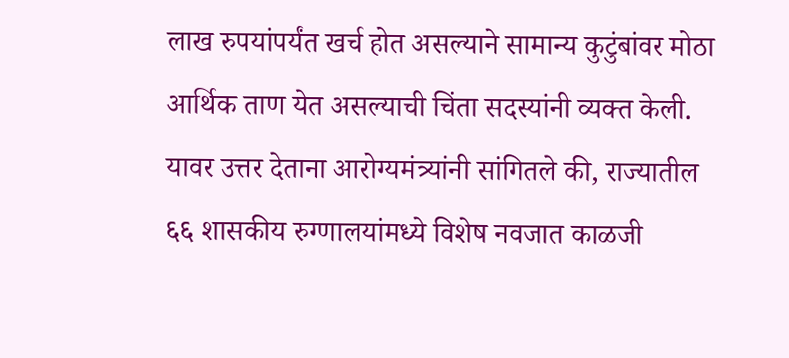लाख रुपयांपर्यंत खर्च होत असल्याने सामान्य कुटुंबांवर मोठा आर्थिक ताण येत असल्याची चिंता सदस्यांनी व्यक्त केली. यावर उत्तर देताना आरोग्यमंत्र्यांनी सांगितले की, राज्यातील ६६ शासकीय रुग्णालयांमध्ये विशेष नवजात काळजी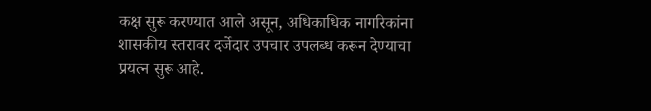कक्ष सुरू करण्यात आले असून, अधिकाधिक नागरिकांना शासकीय स्तरावर दर्जेदार उपचार उपलब्ध करून देण्याचा प्रयत्न सुरू आहे.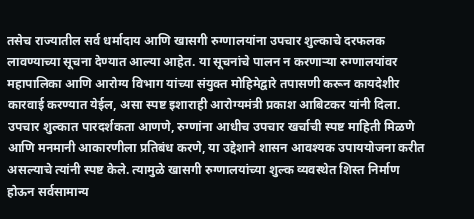तसेच राज्यातील सर्व धर्मादाय आणि खासगी रुग्णालयांना उपचार शुल्काचे दरफलक लावण्याच्या सूचना देण्यात आल्या आहेत. या सूचनांचे पालन न करणाऱ्या रुग्णालयांवर महापालिका आणि आरोग्य विभाग यांच्या संयुक्त मोहिमेद्वारे तपासणी करून कायदेशीर कारवाई करण्यात येईल, असा स्पष्ट इशाराही आरोग्यमंत्री प्रकाश आबिटकर यांनी दिला. उपचार शुल्कात पारदर्शकता आणणे, रुग्णांना आधीच उपचार खर्चाची स्पष्ट माहिती मिळणे आणि मनमानी आकारणीला प्रतिबंध करणे, या उद्देशाने शासन आवश्यक उपाययोजना करीत असल्याचे त्यांनी स्पष्ट केले. त्यामुळे खासगी रुग्णालयांच्या शुल्क व्यवस्थेत शिस्त निर्माण होऊन सर्वसामान्य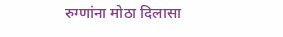रुग्णांना मोठा दिलासा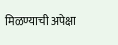मिळण्याची अपेक्षा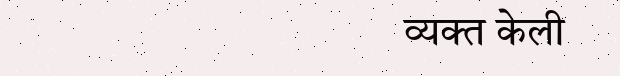व्यक्त केली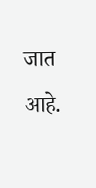जात आहे.